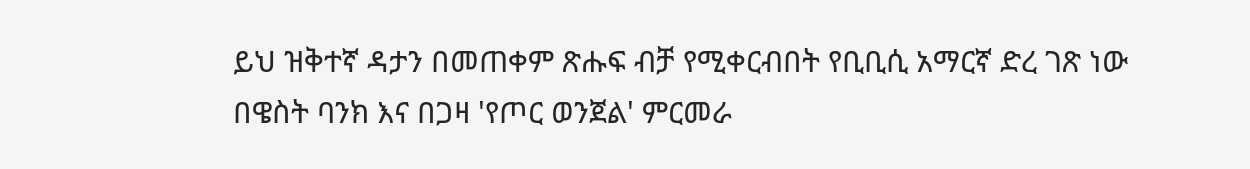ይህ ዝቅተኛ ዳታን በመጠቀም ጽሑፍ ብቻ የሚቀርብበት የቢቢሲ አማርኛ ድረ ገጽ ነው
በዌስት ባንክ እና በጋዛ 'የጦር ወንጀል' ምርመራ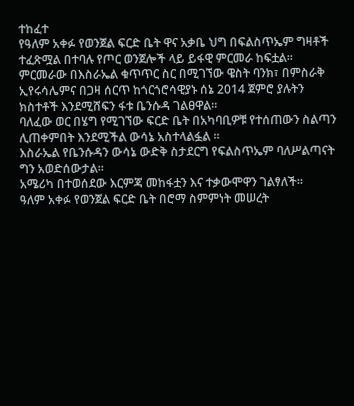ተከፈተ
የዓለም አቀፉ የወንጀል ፍርድ ቤት ዋና አቃቤ ህግ በፍልስጥኤም ግዛቶች ተፈጽሟል በተባሉ የጦር ወንጀሎች ላይ ይፋዊ ምርመራ ከፍቷል፡፡
ምርመራው በእስራኤል ቁጥጥር ስር በሚገኘው ዌስት ባንክ፣ በምስራቅ ኢየሩሳሌምና በጋዛ ሰርጥ ከጎርጎሮሳዊያኑ ሰኔ 2014 ጀምሮ ያሉትን ክስተቶች እንደሚሸፍን ፋቱ ቤንሱዳ ገልፀዋል፡፡
ባለፈው ወር በሄግ የሚገኘው ፍርድ ቤት በአካባቢዎቹ የተሰጠውን ስልጣን ሊጠቀምበት እንደሚችል ውሳኔ አስተላልፏል ፡፡
እስራኤል የቤንሱዳን ውሳኔ ውድቅ ስታደርግ የፍልስጥኤም ባለሥልጣናት ግን አወድሰውታል፡፡
አሜሪካ በተወሰደው እርምጃ መከፋቷን እና ተቃውሞዋን ገልፃለች፡፡
ዓለም አቀፉ የወንጀል ፍርድ ቤት በሮማ ስምምነት መሠረት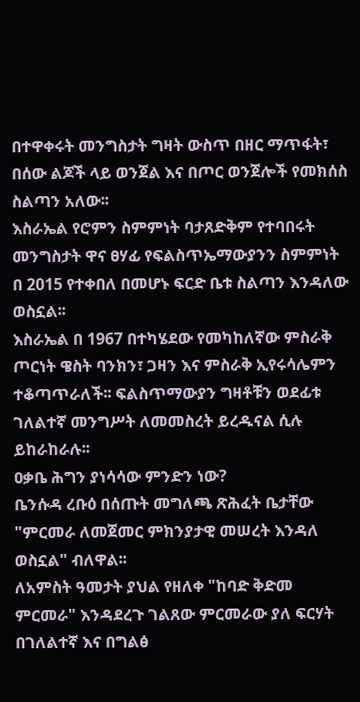በተዋቀሩት መንግስታት ግዛት ውስጥ በዘር ማጥፋት፣ በሰው ልጆች ላይ ወንጀል እና በጦር ወንጀሎች የመክሰስ ስልጣን አለው፡፡
እስራኤል የሮምን ስምምነት ባታጸድቅም የተባበሩት መንግስታት ዋና ፀሃፊ የፍልስጥኤማውያንን ስምምነት በ 2015 የተቀበለ በመሆኑ ፍርድ ቤቱ ስልጣን እንዳለው ወስኗል፡፡
እስራኤል በ 1967 በተካሄደው የመካከለኛው ምስራቅ ጦርነት ዌስት ባንክን፣ ጋዛን እና ምስራቅ ኢየሩሳሌምን ተቆጣጥራለች፡፡ ፍልስጥማውያን ግዛቶቹን ወደፊቱ ገለልተኛ መንግሥት ለመመስረት ይረዱናል ሲሉ ይከራከራሉ፡፡
ዐቃቤ ሕግን ያነሳሳው ምንድን ነው?
ቤንሱዳ ረቡዕ በሰጡት መግለጫ ጽሕፈት ቤታቸው "ምርመራ ለመጀመር ምክንያታዊ መሠረት እንዳለ ወስኗል" ብለዋል፡፡
ለአምስት ዓመታት ያህል የዘለቀ "ከባድ ቅድመ ምርመራ" እንዳደረጉ ገልጸው ምርመራው ያለ ፍርሃት በገለልተኛ እና በግልፅ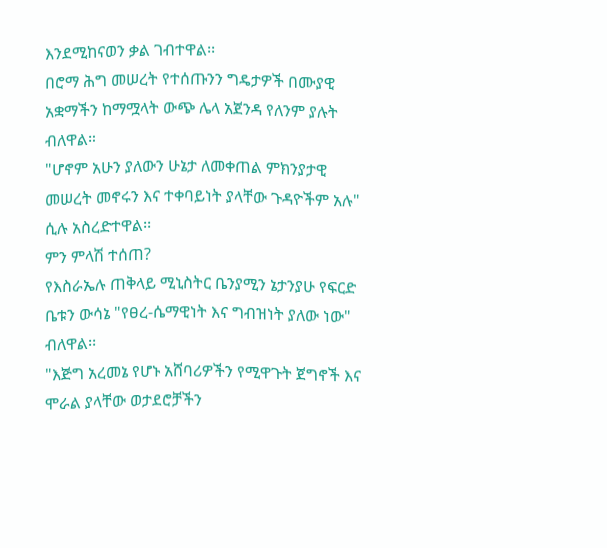እንደሚከናወን ቃል ገብተዋል፡፡
በሮማ ሕግ መሠረት የተሰጡንን ግዴታዎች በሙያዊ አቋማችን ከማሟላት ውጭ ሌላ አጀንዳ የለንም ያሉት ብለዋል።
"ሆኖም አሁን ያለውን ሁኔታ ለመቀጠል ምክንያታዊ መሠረት መኖሩን እና ተቀባይነት ያላቸው ጉዳዮችም አሉ" ሲሉ አስረድተዋል፡፡
ምን ምላሽ ተሰጠ?
የእስራኤሉ ጠቅላይ ሚኒስትር ቤንያሚን ኔታንያሁ የፍርድ ቤቱን ውሳኔ "የፀረ-ሴማዊነት እና ግብዝነት ያለው ነው" ብለዋል፡፡
"እጅግ አረመኔ የሆኑ አሸባሪዎችን የሚዋጉት ጀግኖች እና ሞራል ያላቸው ወታደሮቻችን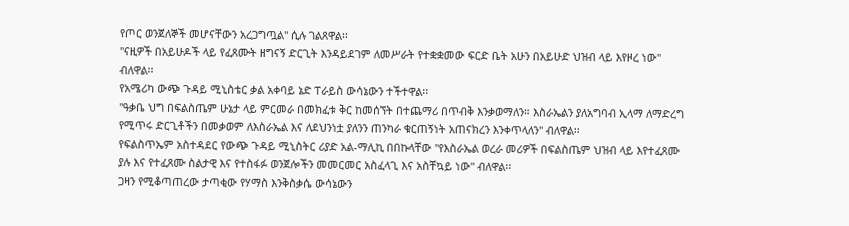የጦር ወንጀለኞች መሆናቸውን አረጋግጧል" ሲሉ ገልጸዋል፡፡
"ናዚዎች በአይሁዶች ላይ የፈጸሙት ዘግናኝ ድርጊት እንዳይደገም ለመሥራት የተቋቋመው ፍርድ ቤት አሁን በአይሁድ ህዝብ ላይ እየዞረ ነው" ብለዋል፡፡
የአሜሪካ ውጭ ጉዳይ ሚኒስቴር ቃል አቀባይ ኔድ ፐራይስ ውሳኔውን ተችተዋል፡፡
"ዓቃቤ ህግ በፍልስጤም ሁኔታ ላይ ምርመራ በመክፈቱ ቅር ከመሰኘት በተጨማሪ በጥብቅ እንቃወማለን። እስራኤልን ያለአግባብ ኢላማ ለማድረግ የሚጥሩ ድርጊቶችን በመቃወም ለእስራኤል እና ለደህንነቷ ያለንን ጠንካራ ቁርጠኝነት አጠናክረን እንቀጥላለን" ብለዋል፡፡
የፍልስጥኤም አስተዳደር የውጭ ጉዳይ ሚኒስትር ሪያድ አል-ማሊኪ በበኩላቸው "የእስራኤል ወረራ መሪዎች በፍልስጤም ህዝብ ላይ እየተፈጸሙ ያሉ እና የተፈጸሙ ስልታዊ እና የተስፋፉ ወንጀሎችን መመርመር አስፈላጊ እና አስቸኳይ ነው" ብለዋል፡፡
ጋዛን የሚቆጣጠረው ታጣቂው የሃማስ እንቅስቃሴ ውሳኔውን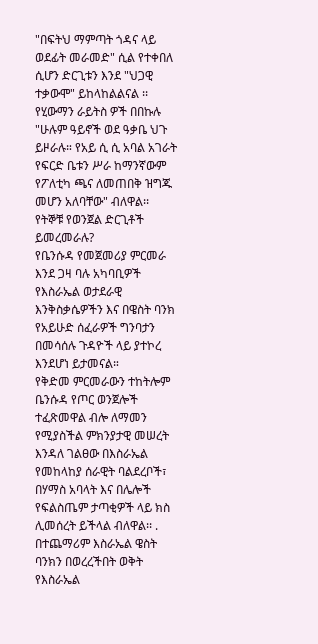"በፍትህ ማምጣት ጎዳና ላይ ወደፊት መራመድ" ሲል የተቀበለ ሲሆን ድርጊቱን እንደ "ህጋዊ ተቃውሞ" ይከላከልልናል ፡፡
የሂውማን ራይትስ ዎች በበኩሉ "ሁሉም ዓይኖች ወደ ዓቃቤ ህጉ ይዞራሉ። የአይ ሲ ሲ አባል አገራት የፍርድ ቤቱን ሥራ ከማንኛውም የፖለቲካ ጫና ለመጠበቅ ዝግጁ መሆን አለባቸው" ብለዋል፡፡
የትኞቹ የወንጀል ድርጊቶች ይመረመራሉ?
የቤንሱዳ የመጀመሪያ ምርመራ እንደ ጋዛ ባሉ አካባቢዎች የእስራኤል ወታደራዊ እንቅስቃሴዎችን እና በዌስት ባንክ የአይሁድ ሰፈራዎች ግንባታን በመሳሰሉ ጉዳዮች ላይ ያተኮረ እንደሆነ ይታመናል።
የቅድመ ምርመራውን ተከትሎም ቤንሱዳ የጦር ወንጀሎች ተፈጽመዋል ብሎ ለማመን የሚያስችል ምክንያታዊ መሠረት እንዳለ ገልፀው በእስራኤል የመከላከያ ሰራዊት ባልደረቦች፣ በሃማስ አባላት እና በሌሎች የፍልስጤም ታጣቂዎች ላይ ክስ ሊመሰረት ይችላል ብለዋል፡፡ .
በተጨማሪም እስራኤል ዌስት ባንክን በወረረችበት ወቅት የእስራኤል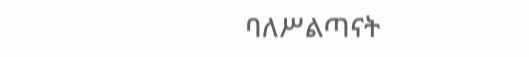ባለሥልጣናት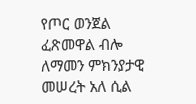የጦር ወንጀል ፈጽመዋል ብሎ ለማመን ምክንያታዊ መሠረት አለ ሲል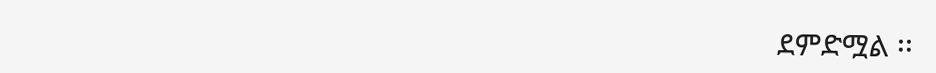ደምድሟል ፡፡